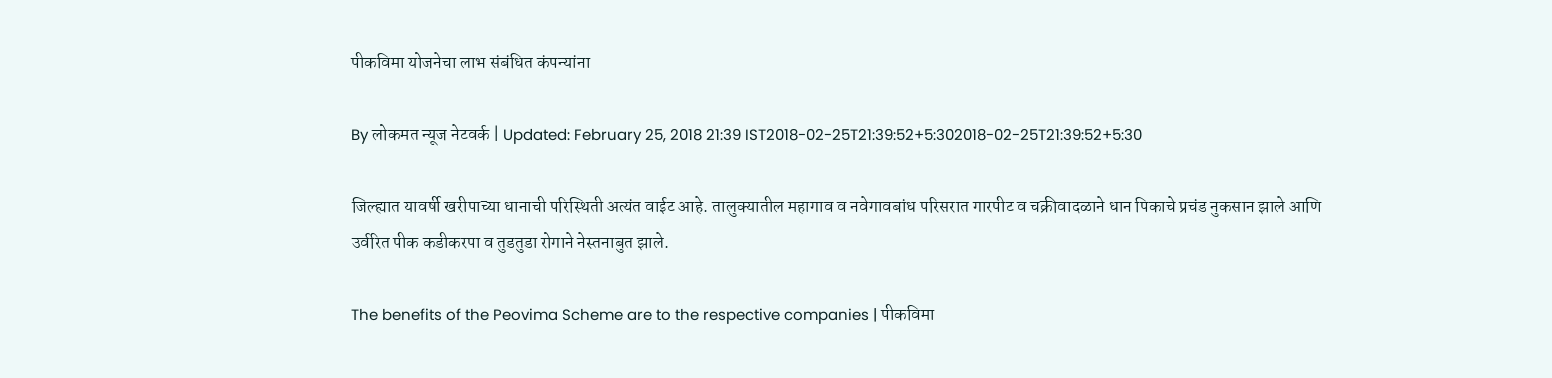पीकविमा योजनेचा लाभ संबंधित कंपन्यांना

By लोकमत न्यूज नेटवर्क | Updated: February 25, 2018 21:39 IST2018-02-25T21:39:52+5:302018-02-25T21:39:52+5:30

जिल्ह्यात यावर्षी खरीपाच्या धानाची परिस्थिती अत्यंत वाईट आहे. तालुक्यातील महागाव व नवेगावबांध परिसरात गारपीट व चक्रीवादळाने धान पिकाचे प्रचंड नुकसान झाले आणि उर्वरित पीक कडीकरपा व तुडतुडा रोगाने नेस्तनाबुत झाले.

The benefits of the Peovima Scheme are to the respective companies | पीकविमा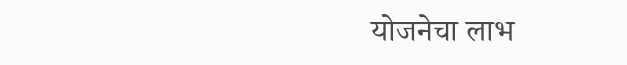योजनेचा लाभ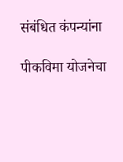संबंधित कंपन्यांना

पीकविमा योजनेचा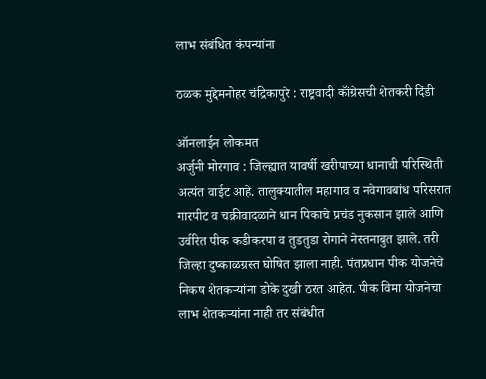लाभ संबंधित कंपन्यांना

ठळक मुद्देमनोहर चंद्रिकापुरे : राष्ट्रवादी कॉंग्रेसची शेतकरी दिंडी

ऑनलाईन लोकमत
अर्जुनी मोरगाव : जिल्ह्यात यावर्षी खरीपाच्या धानाची परिस्थिती अत्यंत वाईट आहे. तालुक्यातील महागाव व नवेगावबांध परिसरात गारपीट व चक्रीवादळाने धान पिकाचे प्रचंड नुकसान झाले आणि उर्वरित पीक कडीकरपा व तुडतुडा रोगाने नेस्तनाबुत झाले. तरी जिल्हा दुष्काळग्रस्त घोषित झाला नाही. पंतप्रधान पीक योजनेचे निकष शेतकऱ्यांना डोके दुखी ठरत आहेत. पीक विमा योजनेचा लाभ शेतकऱ्यांना नाही तर संबंधीत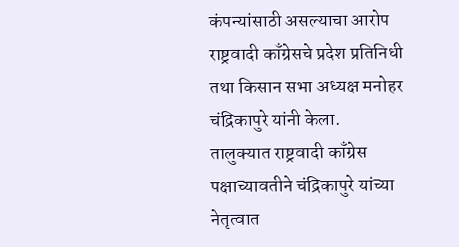कंपन्यांसाठी असल्याचा आरोप राष्ट्रवादी काँग्रेसचे प्रदेश प्रतिनिधी तथा किसान सभा अध्यक्ष मनोहर चंद्रिकापुरे यांनी केला.
तालुक्यात राष्ट्रवादी काँग्रेस पक्षाच्यावतीने चंद्रिकापुरे यांच्या नेतृत्वात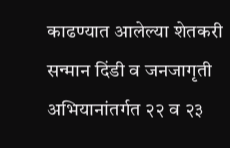काढण्यात आलेल्या शेतकरी सन्मान दिंडी व जनजागृती अभियानांतर्गत २२ व २३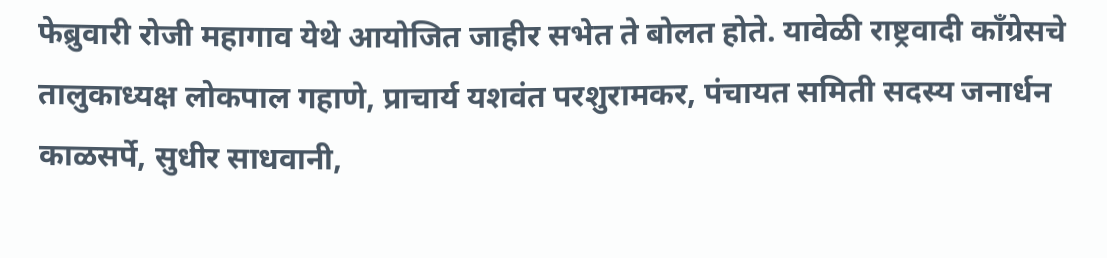फेब्रुवारी रोजी महागाव येथे आयोजित जाहीर सभेत ते बोलत होते. यावेळी राष्ट्रवादी कॉंग्रेसचे तालुकाध्यक्ष लोकपाल गहाणे, प्राचार्य यशवंत परशुरामकर, पंचायत समिती सदस्य जनार्धन काळसर्पे, सुधीर साधवानी,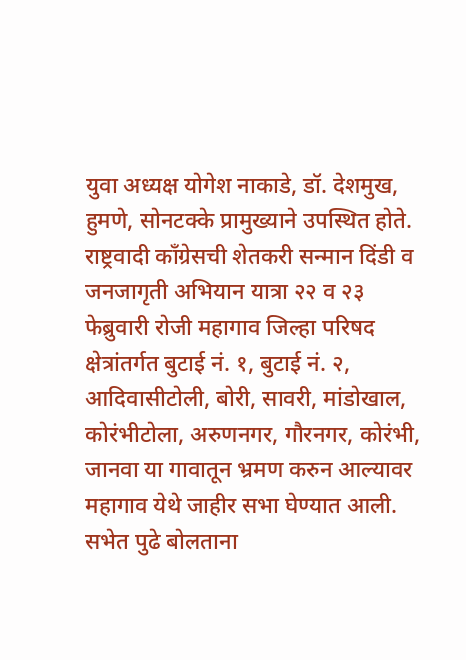युवा अध्यक्ष योगेश नाकाडे, डॉ. देशमुख, हुमणे, सोनटक्के प्रामुख्याने उपस्थित होते.
राष्ट्रवादी कॉंग्रेसची शेतकरी सन्मान दिंडी व जनजागृती अभियान यात्रा २२ व २३ फेब्रुवारी रोजी महागाव जिल्हा परिषद क्षेत्रांतर्गत बुटाई नं. १, बुटाई नं. २, आदिवासीटोली, बोरी, सावरी, मांडोखाल, कोरंभीटोला, अरुणनगर, गौरनगर, कोरंभी, जानवा या गावातून भ्रमण करुन आल्यावर महागाव येथे जाहीर सभा घेण्यात आली.
सभेत पुढे बोलताना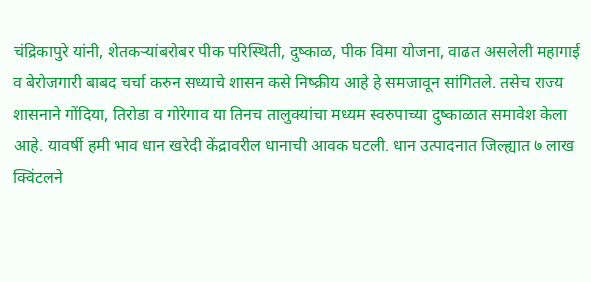चंद्रिकापुरे यांनी, शेतकऱ्यांबरोबर पीक परिस्थिती, दुष्काळ, पीक विमा योजना, वाढत असलेली महागाई व बेरोजगारी बाबद चर्चा करुन सध्याचे शासन कसे निष्क्रीय आहे हे समजावून सांगितले. तसेच राज्य शासनाने गोंदिया, तिरोडा व गोरेगाव या तिनच तालुक्यांचा मध्यम स्वरुपाच्या दुष्काळात समावेश केला आहे. यावर्षी हमी भाव धान खरेदी केंद्रावरील धानाची आवक घटली. धान उत्पादनात जिल्ह्यात ७ लाख क्विंटलने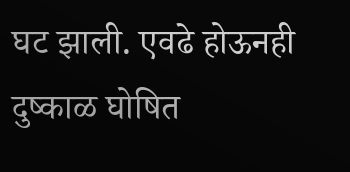घट झाली. एवढे होऊनही दुष्काळ घोषित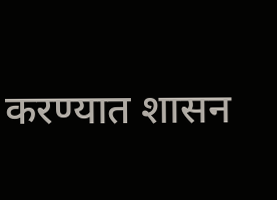करण्यात शासन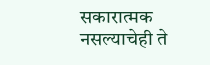सकारात्मक नसल्याचेही ते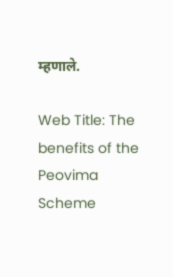म्हणाले.

Web Title: The benefits of the Peovima Scheme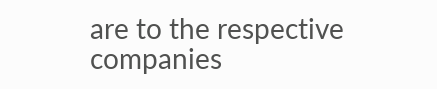are to the respective companies